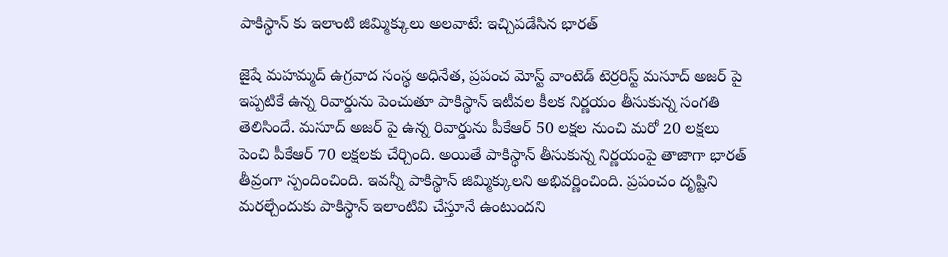పాకిస్థాన్ కు ఇలాంటి జిమ్మిక్కులు అలవాటే: ఇచ్చిపడేసిన భారత్

జైషే మహమ్మద్ ఉగ్రవాద సంస్థ అధినేత, ప్రపంచ మోస్ట్ వాంటెడ్ టెర్రరిస్ట్ మసూద్ అజర్ పై ఇప్పటికే ఉన్న రివార్డును పెంచుతూ పాకిస్థాన్ ఇటీవల కీలక నిర్ణయం తీసుకున్న సంగతి తెలిసిందే. మసూద్ అజర్‌ పై ఉన్న రివార్డును పీకేఆర్ 50 లక్షల నుంచి మరో 20 లక్షలు పెంచి పీకేఆర్ 70 లక్షలకు చేర్చింది. అయితే పాకిస్థాన్ తీసుకున్న నిర్ణయంపై తాజాగా భారత్ తీవ్రంగా స్పందించింది. ఇవన్నీ పాకిస్థాన్ జిమ్మిక్కులని అభివర్ణించింది. ప్రపంచం దృష్టిని మరల్చేందుకు పాకిస్థాన్ ఇలాంటివి చేస్తూనే ఉంటుందని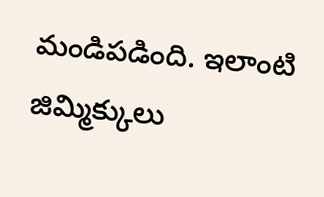మండిపడింది. ఇలాంటి జిమ్మిక్కులు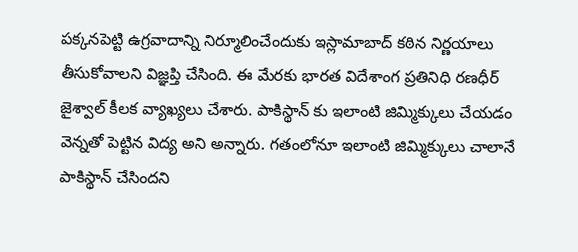పక్కనపెట్టి ఉగ్రవాదాన్ని నిర్మూలించేందుకు ఇస్లామాబాద్ కఠిన నిర్ణయాలు తీసుకోవాలని విజ్ఞప్తి చేసింది. ఈ మేరకు భారత విదేశాంగ ప్రతినిధి రణధీర్ జైశ్వాల్ కీలక వ్యాఖ్యలు చేశారు. పాకిస్థాన్ కు ఇలాంటి జిమ్మిక్కులు చేయడం వెన్నతో పెట్టిన విద్య అని అన్నారు. గతంలోనూ ఇలాంటి జిమ్మిక్కులు చాలానే పాకిస్థాన్ చేసిందని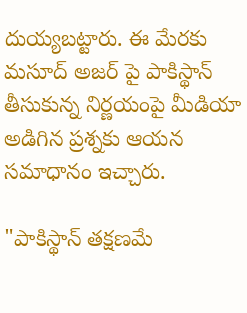దుయ్యబట్టారు. ఈ మేరకు మసూద్ అజర్ పై పాకిస్థాన్ తీసుకున్న నిర్ణయంపై మీడియా అడిగిన ప్రశ్నకు ఆయన సమాధానం ఇచ్చారు.

"పాకిస్థాన్ తక్షణమే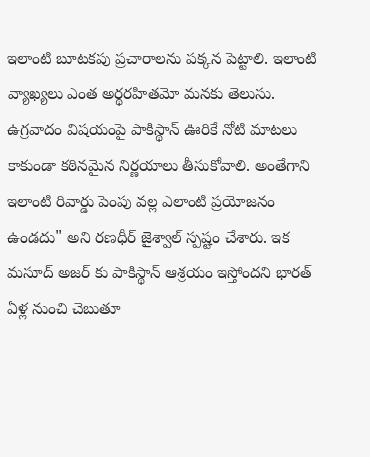ఇలాంటి బూటకపు ప్రచారాలను పక్కన పెట్టాలి. ఇలాంటి వ్యాఖ్యలు ఎంత అర్థరహితమో మనకు తెలుసు. ఉగ్రవాదం విషయంపై పాకిస్థాన్ ఊరికే నోటి మాటలు కాకుండా కఠినమైన నిర్ణయాలు తీసుకోవాలి. అంతేగాని ఇలాంటి రివార్డు పెంపు వల్ల ఎలాంటి ప్రయోజనం ఉండదు" అని రణధీర్ జైశ్వాల్ స్పష్టం చేశారు. ఇక మసూద్ అజర్ కు పాకిస్థాన్ ఆశ్రయం ఇస్తోందని భారత్ ఏళ్ల నుంచి చెబుతూ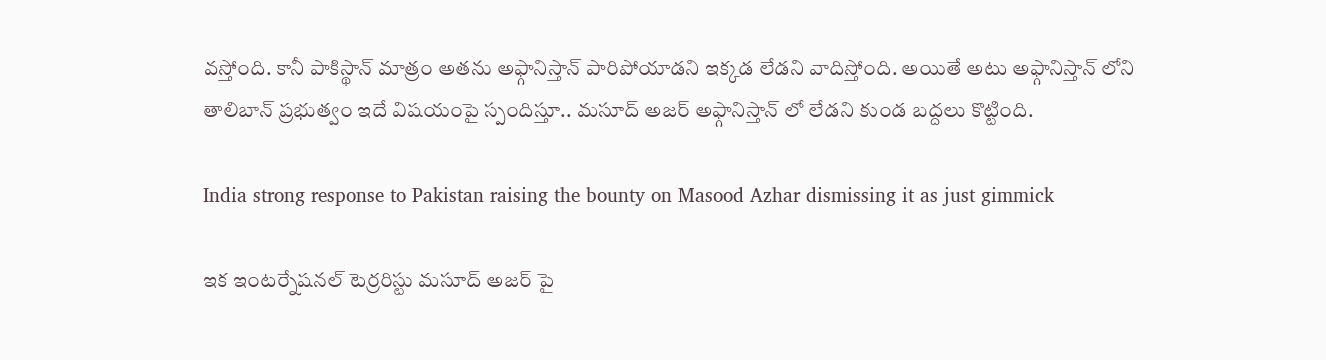వస్తోంది. కానీ పాకిస్థాన్ మాత్రం అతను అఫ్గానిస్తాన్ పారిపోయాడని ఇక్కడ లేడని వాదిస్తోంది. అయితే అటు అఫ్గానిస్తాన్ లోని తాలిబాన్ ప్రభుత్వం ఇదే విషయంపై స్పందిస్తూ.. మసూద్ అజర్ అఫ్గానిస్తాన్ లో లేడని కుండ బద్దలు కొట్టింది.

India strong response to Pakistan raising the bounty on Masood Azhar dismissing it as just gimmick

ఇక ఇంటర్నేషనల్ టెర్రరిస్టు మసూద్ అజర్ పై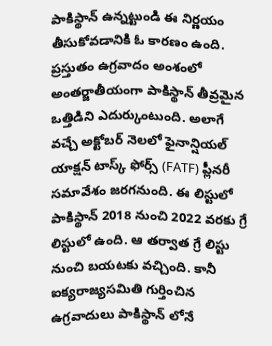పాకిస్థాన్ ఉన్నట్టుండి ఈ నిర్ణయం తీసుకోవడానికి ఓ కారణం ఉంది. ప్రస్తుతం ఉగ్రవాదం అంశంలో అంతర్జాతీయంగా పాకిస్థాన్ తీవ్రమైన ఒత్తిడిని ఎదుర్కుంటుంది. అలాగే వచ్చే అక్టోబర్‌ నెలలో ఫైనాన్షియల్ యాక్షన్ టాస్క్ ఫోర్స్ (FATF) ప్లీనరీ సమావేశం జరగనుంది. ఈ లిస్టులో పాకిస్థాన్ 2018 నుంచి 2022 వరకు గ్రే లిస్టులో ఉంది. ఆ తర్వాత గ్రే లిస్టు నుంచి బయటకు వచ్చింది. కానీ ఐక్యరాజ్యసమితి గుర్తించిన ఉగ్రవాదులు పాకిస్థాన్ లోనే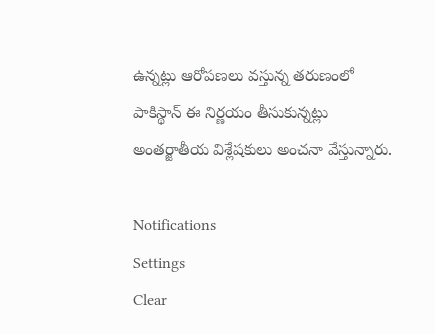ఉన్నట్లు ఆరోపణలు వస్తున్న తరుణంలో పాకిస్థాన్ ఈ నిర్ణయం తీసుకున్నట్లు అంతర్జాతీయ విశ్లేషకులు అంచనా వేస్తున్నారు.

Notifications
Settings
Clear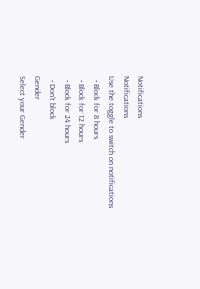Notifications
Notifications
Use the toggle to switch on notifications
  • Block for 8 hours
  • Block for 12 hours
  • Block for 24 hours
  • Don't block
Gender
Select your Gender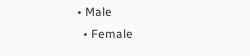• Male
  • Female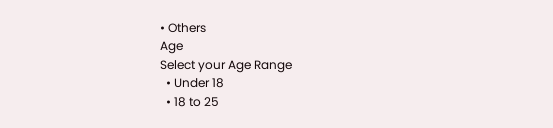• Others
Age
Select your Age Range
  • Under 18
  • 18 to 25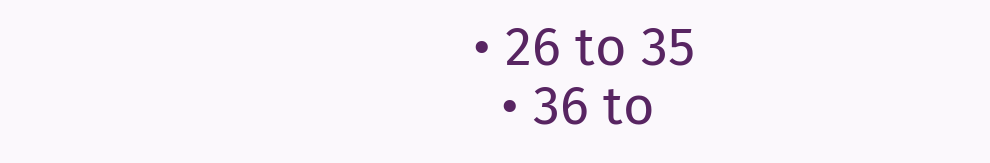• 26 to 35
  • 36 to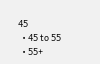45
  • 45 to 55
  • 55+